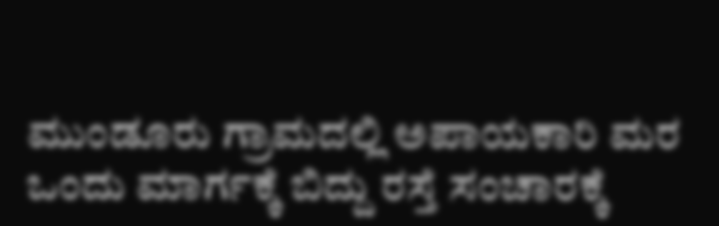ಮುಂಡೂರು ಗ್ರಾಮದಲ್ಲಿ ಅಪಾಯಕಾರಿ ಮರ ಒಂದು ಮಾರ್ಗಕ್ಕೆ ಬಿದ್ದು ರಸ್ತೆ ಸಂಚಾರಕ್ಕೆ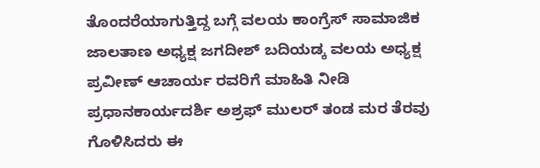ತೊಂದರೆಯಾಗುತ್ತಿದ್ದ ಬಗ್ಗೆ ವಲಯ ಕಾಂಗ್ರೆಸ್ ಸಾಮಾಜಿಕ ಜಾಲತಾಣ ಅಧ್ಯಕ್ಷ ಜಗದೀಶ್ ಬದಿಯಡ್ಕ ವಲಯ ಅಧ್ಯಕ್ಷ ಪ್ರವೀಣ್ ಆಚಾರ್ಯ ರವರಿಗೆ ಮಾಹಿತಿ ನೀಡಿ ಪ್ರಧಾನಕಾರ್ಯದರ್ಶಿ ಅಶ್ರಫ್ ಮುಲರ್ ತಂಡ ಮರ ತೆರವು ಗೊಳಿಸಿದರು ಈ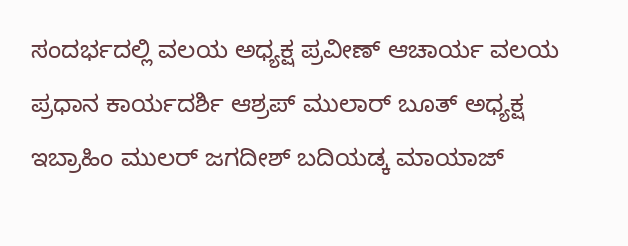ಸಂದರ್ಭದಲ್ಲಿ ವಲಯ ಅಧ್ಯಕ್ಷ ಪ್ರವೀಣ್ ಆಚಾರ್ಯ ವಲಯ ಪ್ರಧಾನ ಕಾರ್ಯದರ್ಶಿ ಆಶ್ರಪ್ ಮುಲಾರ್ ಬೂತ್ ಅಧ್ಯಕ್ಷ ಇಬ್ರಾಹಿಂ ಮುಲರ್ ಜಗದೀಶ್ ಬದಿಯಡ್ಕ ಮಾಯಾಜ್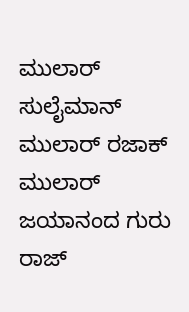ಮುಲಾರ್ ಸುಲೈಮಾನ್ ಮುಲಾರ್ ರಜಾಕ್ ಮುಲಾರ್ ಜಯಾನಂದ ಗುರು ರಾಜ್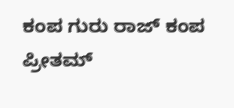ಕಂಪ ಗುರು ರಾಜ್ ಕಂಪ ಪ್ರೀತಮ್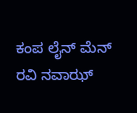ಕಂಪ ಲೈನ್ ಮೆನ್ ರವಿ ನವಾಝ್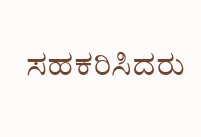ಸಹಕರಿಸಿದರು